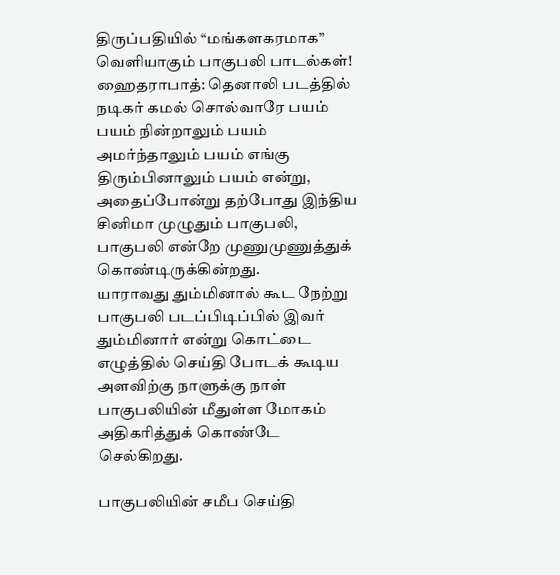திருப்பதியில் “மங்களகரமாக” வெளியாகும் பாகுபலி பாடல்கள்!
ஹைதராபாத்: தெனாலி படத்தில் நடிகர் கமல் சொல்வாரே பயம் பயம் நின்றாலும் பயம் அமர்ந்தாலும் பயம் எங்கு திரும்பினாலும் பயம் என்று, அதைப்போன்று தற்போது இந்திய சினிமா முழுதும் பாகுபலி, பாகுபலி என்றே முணுமுணுத்துக் கொண்டிருக்கின்றது.
யாராவது தும்மினால் கூட நேற்று பாகுபலி படப்பிடிப்பில் இவர் தும்மினார் என்று கொட்டை எழுத்தில் செய்தி போடக் கூடிய அளவிற்கு நாளுக்கு நாள் பாகுபலியின் மீதுள்ள மோகம் அதிகரித்துக் கொண்டே செல்கிறது.

பாகுபலியின் சமீப செய்தி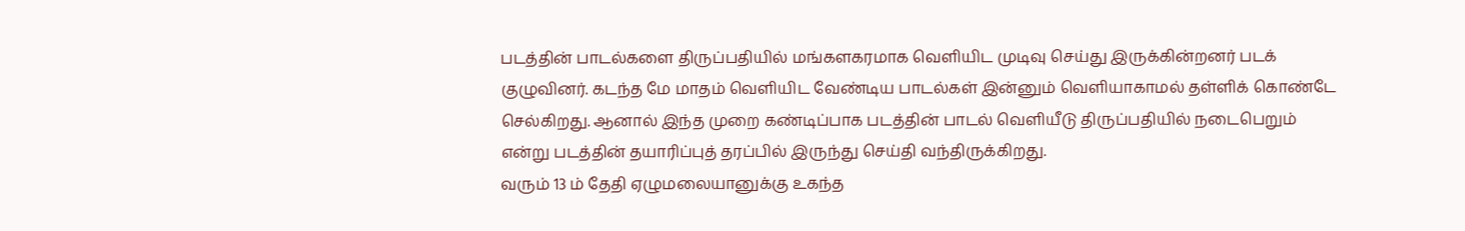படத்தின் பாடல்களை திருப்பதியில் மங்களகரமாக வெளியிட முடிவு செய்து இருக்கின்றனர் படக் குழுவினர். கடந்த மே மாதம் வெளியிட வேண்டிய பாடல்கள் இன்னும் வெளியாகாமல் தள்ளிக் கொண்டே செல்கிறது. ஆனால் இந்த முறை கண்டிப்பாக படத்தின் பாடல் வெளியீடு திருப்பதியில் நடைபெறும் என்று படத்தின் தயாரிப்புத் தரப்பில் இருந்து செய்தி வந்திருக்கிறது.
வரும் 13 ம் தேதி ஏழுமலையானுக்கு உகந்த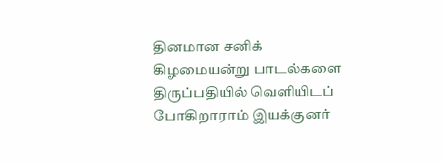தினமான சனிக் கிழமையன்று பாடல்களை திருப்பதியில் வெளியிடப் போகிறாராம் இயக்குனர்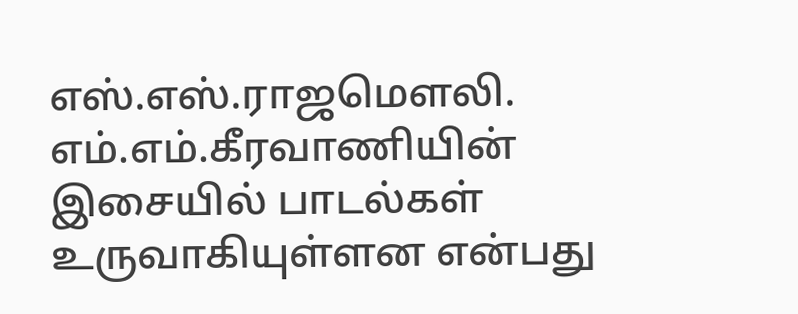எஸ்.எஸ்.ராஜமௌலி. எம்.எம்.கீரவாணியின் இசையில் பாடல்கள் உருவாகியுள்ளன என்பது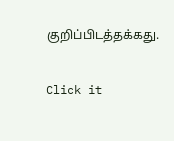குறிப்பிடத்தக்கது.


Click it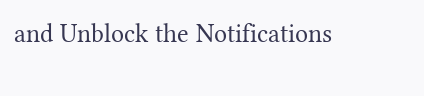and Unblock the Notifications